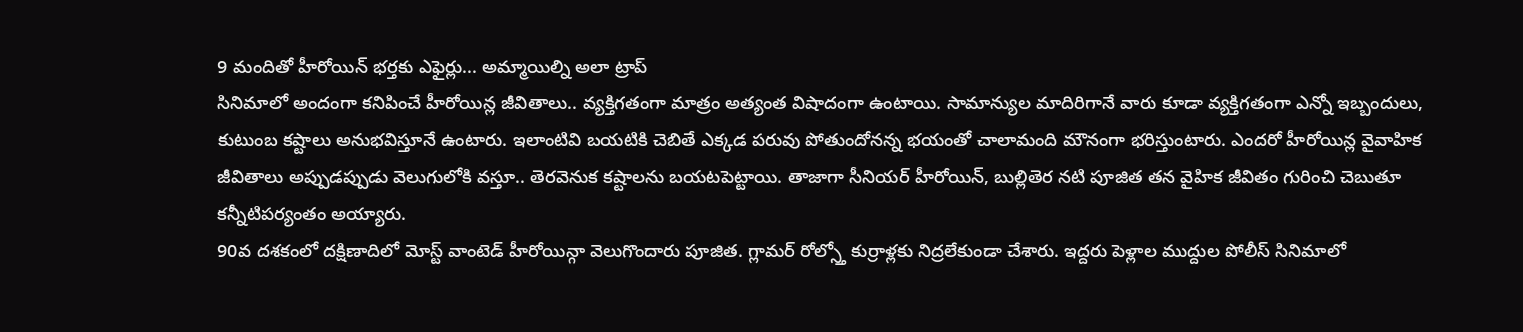9 మందితో హీరోయిన్ భర్తకు ఎఫైర్లు... అమ్మాయిల్ని అలా ట్రాప్
సినిమాలో అందంగా కనిపించే హీరోయిన్ల జీవితాలు.. వ్యక్తిగతంగా మాత్రం అత్యంత విషాదంగా ఉంటాయి. సామాన్యుల మాదిరిగానే వారు కూడా వ్యక్తిగతంగా ఎన్నో ఇబ్బందులు, కుటుంబ కష్టాలు అనుభవిస్తూనే ఉంటారు. ఇలాంటివి బయటికి చెబితే ఎక్కడ పరువు పోతుందోనన్న భయంతో చాలామంది మౌనంగా భరిస్తుంటారు. ఎందరో హీరోయిన్ల వైవాహిక జీవితాలు అప్పుడప్పుడు వెలుగులోకి వస్తూ.. తెరవెనుక కష్టాలను బయటపెట్టాయి. తాజాగా సీనియర్ హీరోయిన్, బుల్లితెర నటి పూజిత తన వైహిక జీవితం గురించి చెబుతూ కన్నీటిపర్యంతం అయ్యారు.
90వ దశకంలో దక్షిణాదిలో మోస్ట్ వాంటెడ్ హీరోయిన్గా వెలుగొందారు పూజిత. గ్లామర్ రోల్స్తో కుర్రాళ్లకు నిద్రలేకుండా చేశారు. ఇద్దరు పెళ్లాల ముద్దుల పోలీస్ సినిమాలో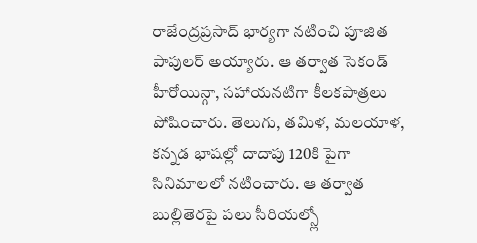రాజేంద్రప్రసాద్ భార్యగా నటించి పూజిత పాపులర్ అయ్యారు. ఆ తర్వాత సెకండ్ హీరోయిన్గా, సహాయనటిగా కీలకపాత్రలు పోషించారు. తెలుగు, తమిళ, మలయాళ, కన్నడ భాషల్లో దాదాపు 120కి పైగా సినిమాలలో నటించారు. ఆ తర్వాత బుల్లితెరపై పలు సీరియల్స్లో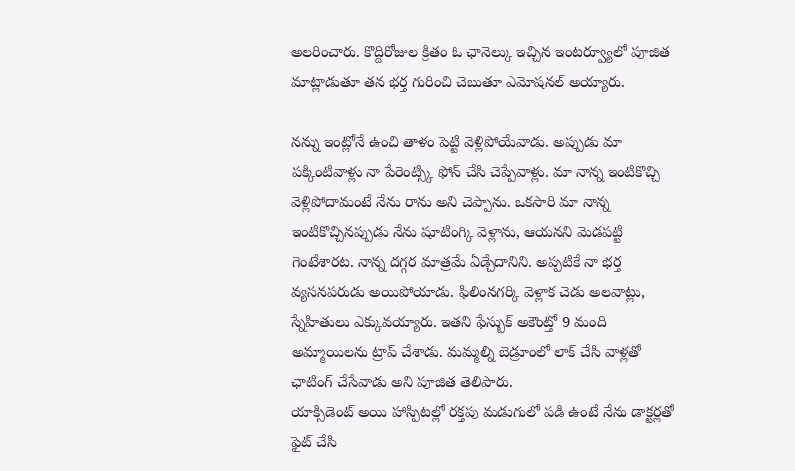అలరించారు. కొద్దిరోజుల క్రితం ఓ ఛానెల్కు ఇచ్చిన ఇంటర్వ్యూలో పూజిత మాట్లాడుతూ తన భర్త గురించి చెబుతూ ఎమోషనల్ అయ్యారు.

నన్ను ఇంట్లోనే ఉంచి తాళం పెట్టి వెళ్లిపోయేవాడు. అప్పుడు మా పక్కింటివాళ్లు నా పేరెంట్స్కి ఫోన్ చేసి చెప్పేవాళ్లు. మా నాన్న ఇంటికొచ్చి వెళ్లిపోదామంటే నేను రాను అని చెప్పాను. ఒకసారి మా నాన్న ఇంటికొచ్చినప్పుడు నేను షూటింగ్కి వెళ్లాను, ఆయనని మెడపట్టి గెంటేశారట. నాన్న దగ్గర మాత్రమే ఏడ్చేదానిని. అప్పటికే నా భర్త వ్యసనపరుడు అయిపోయాడు. ఫిలింనగర్కి వెళ్లాక చెడు అలవాట్లు, స్నేహితులు ఎక్కువయ్యారు. ఇతని ఫేస్బుక్ అకౌంట్తో 9 మంది అమ్మాయిలను ట్రాప్ చేశాడు. మమ్మల్ని బెడ్రూంలో లాక్ చేసి వాళ్లతో ఛాటింగ్ చేసేవాడు అని పూజిత తెలిపారు.
యాక్సిడెంట్ అయి హాస్పిటల్లో రక్తపు మడుగులో పడి ఉంటే నేను డాక్టర్లతో ఫైట్ చేసి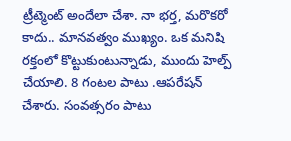ట్రీట్మెంట్ అందేలా చేశా. నా భర్త, మరొకరో కాదు.. మానవత్వం ముఖ్యం. ఒక మనిషి రక్తంలో కొట్టుకుంటున్నాడు, ముందు హెల్ప్ చేయాలి. 8 గంటల పాటు .ఆపరేషన్ చేశారు. సంవత్సరం పాటు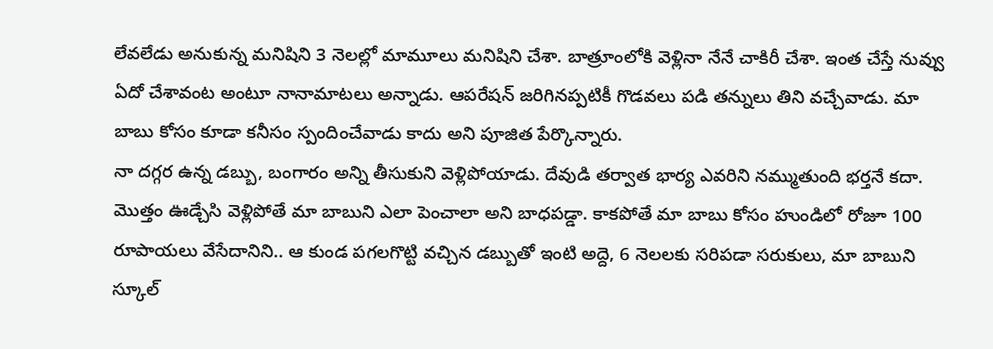లేవలేడు అనుకున్న మనిషిని 3 నెలల్లో మామూలు మనిషిని చేశా. బాత్రూంలోకి వెళ్లినా నేనే చాకిరీ చేశా. ఇంత చేస్తే నువ్వు ఏదో చేశావంట అంటూ నానామాటలు అన్నాడు. ఆపరేషన్ జరిగినప్పటికీ గొడవలు పడి తన్నులు తిని వచ్చేవాడు. మా బాబు కోసం కూడా కనీసం స్పందించేవాడు కాదు అని పూజిత పేర్కొన్నారు.
నా దగ్గర ఉన్న డబ్బు, బంగారం అన్ని తీసుకుని వెళ్లిపోయాడు. దేవుడి తర్వాత భార్య ఎవరిని నమ్ముతుంది భర్తనే కదా. మొత్తం ఊడ్చేసి వెళ్లిపోతే మా బాబుని ఎలా పెంచాలా అని బాధపడ్డా. కాకపోతే మా బాబు కోసం హుండిలో రోజూ 100 రూపాయలు వేసేదానిని.. ఆ కుండ పగలగొట్టి వచ్చిన డబ్బుతో ఇంటి అద్దె, 6 నెలలకు సరిపడా సరుకులు, మా బాబుని స్కూల్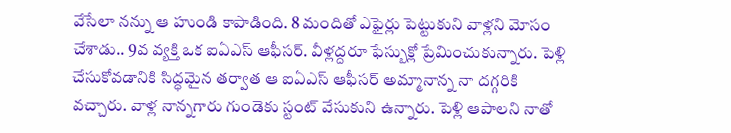వేసేలా నన్ను ఆ హుండి కాపాడింది. 8 మందితో ఎఫైర్లు పెట్టుకుని వాళ్లని మోసం చేశాడు.. 9వ వ్యక్తి ఒక ఐఏఎస్ ఆఫీసర్. వీళ్లద్దరూ ఫేస్బుక్లో ప్రేమించుకున్నారు. పెళ్లి చేసుకోవడానికి సిద్ధమైన తర్వాత ఆ ఐఏఎస్ ఆఫీసర్ అమ్మానాన్న నా దగ్గరికి వచ్చారు. వాళ్ల నాన్నగారు గుండెకు స్టంట్ వేసుకుని ఉన్నారు. పెళ్లి ఆపాలని నాతో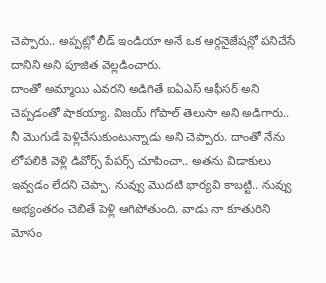చెప్పారు.. అప్పట్లో లీడ్ ఇండియా అనే ఒక ఆర్గనైజేషన్లో పనిచేసే దానిని అని పూజిత వెల్లడించారు.
దాంతో అమ్మాయి ఎవరని అడిగితే ఐఏఎస్ ఆఫీసర్ అని చెప్పడంతో షాకయ్యా. విజయ్ గోపాల్ తెలుసా అని అడిగారు.. నీ మొగుడే పెళ్లిచేసుకుంటున్నాడు అని చెప్పారు. దాంతో నేను లోపలికి వెళ్లి డివోర్స్ పేపర్స్ చూపించా.. అతను విడాకులు ఇవ్వడం లేదని చెప్పా. నువ్వు మొదటి భార్యవి కాబట్టి.. నువ్వు అభ్యంతరం చెబితే పెళ్లి ఆగిపోతుంది. వాడు నా కూతురిని మోసం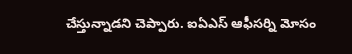చేస్తున్నాడని చెప్పారు. ఐఏఎస్ ఆఫీసర్ని మోసం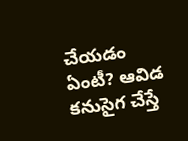చేయడం ఏంటీ? ఆవిడ కనుసైగ చేస్తే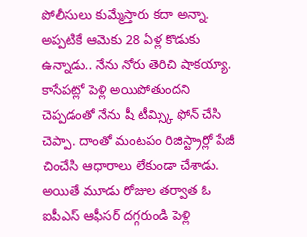పోలీసులు కుమ్మేస్తారు కదా అన్నా. అప్పటికే ఆమెకు 28 ఏళ్ల కొడుకు ఉన్నాడు.. నేను నోరు తెరిచి షాకయ్యా. కాసేపట్లో పెళ్లి అయిపోతుందని చెప్పడంతో నేను షీ టీమ్స్కి ఫోన్ చేసి చెప్పా. దాంతో మంటపం రిజిస్ట్రార్లో పేజీ చించేసి ఆధారాలు లేకుండా చేశాడు. అయితే మూడు రోజుల తర్వాత ఓ ఐపీఎస్ ఆఫీసర్ దగ్గరుండి పెళ్లి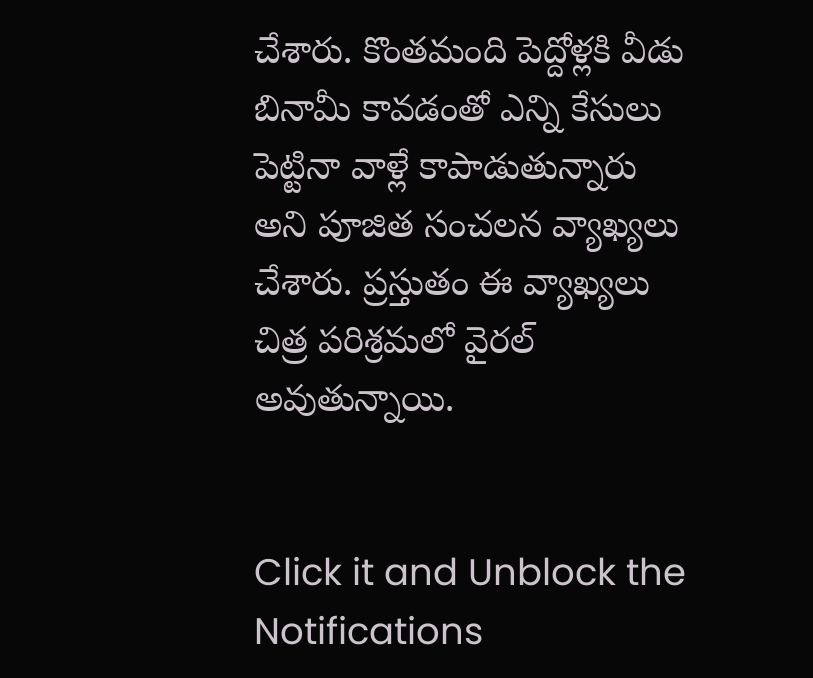చేశారు. కొంతమంది పెద్దోళ్లకి వీడు బినామీ కావడంతో ఎన్ని కేసులు పెట్టినా వాళ్లే కాపాడుతున్నారు అని పూజిత సంచలన వ్యాఖ్యలు చేశారు. ప్రస్తుతం ఈ వ్యాఖ్యలు చిత్ర పరిశ్రమలో వైరల్ అవుతున్నాయి.


Click it and Unblock the Notifications